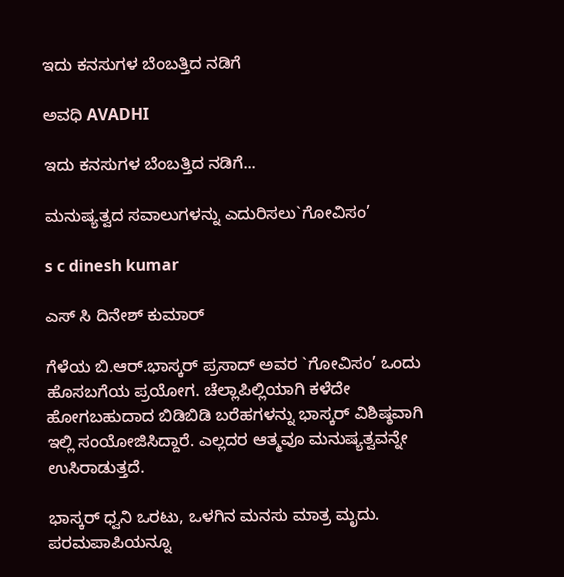ಇದು ಕನಸುಗಳ ಬೆಂಬತ್ತಿದ ನಡಿಗೆ‍

ಅವಧಿ AVADHI

ಇದು ಕನಸುಗಳ ಬೆಂಬತ್ತಿದ ನಡಿಗೆ...

ಮನುಷ್ಯತ್ವದ ಸವಾಲುಗಳನ್ನು ಎದುರಿಸಲು`ಗೋವಿಸಂ’

s c dinesh kumar

ಎಸ್ ಸಿ ದಿನೇಶ್ ಕುಮಾರ್

ಗೆಳೆಯ ಬಿ.ಆರ್.ಭಾಸ್ಕರ್ ಪ್ರಸಾದ್ ಅವರ `ಗೋವಿಸಂ’ ಒಂದು ಹೊಸಬಗೆಯ ಪ್ರಯೋಗ. ಚೆಲ್ಲಾಪಿಲ್ಲಿಯಾಗಿ ಕಳೆದೇ ಹೋಗಬಹುದಾದ ಬಿಡಿಬಿಡಿ ಬರೆಹಗಳನ್ನು ಭಾಸ್ಕರ್ ವಿಶಿಷ್ಠವಾಗಿ ಇಲ್ಲಿ ಸಂಯೋಜಿಸಿದ್ದಾರೆ. ಎಲ್ಲದರ ಆತ್ಮವೂ ಮನುಷ್ಯತ್ವವನ್ನೇ ಉಸಿರಾಡುತ್ತದೆ.

ಭಾಸ್ಕರ್ ಧ್ವನಿ ಒರಟು, ಒಳಗಿನ ಮನಸು ಮಾತ್ರ ಮೃದು. ಪರಮಪಾಪಿಯನ್ನೂ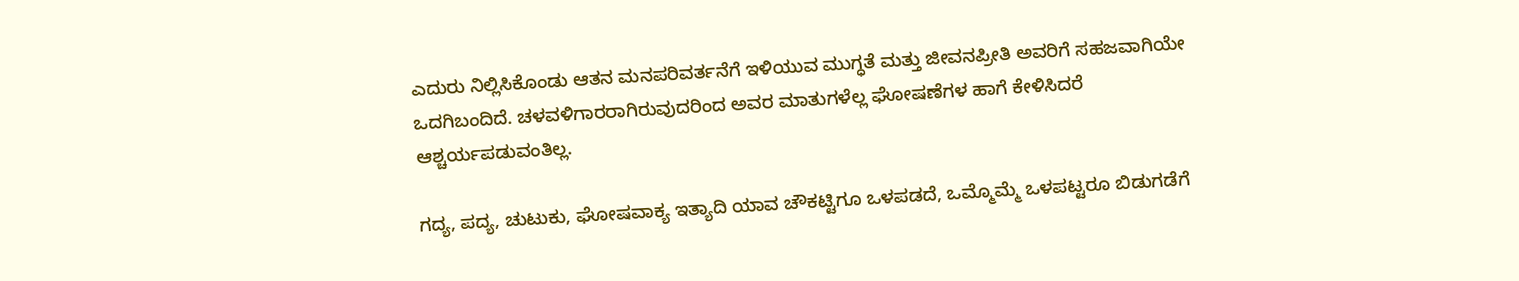ಎದುರು ನಿಲ್ಲಿಸಿಕೊಂಡು ಆತನ ಮನಪರಿವರ್ತನೆಗೆ ಇಳಿಯುವ ಮುಗ್ಧತೆ ಮತ್ತು ಜೀವನಪ್ರೀತಿ ಅವರಿಗೆ ಸಹಜವಾಗಿಯೇ ಒದಗಿಬಂದಿದೆ. ಚಳವಳಿಗಾರರಾಗಿರುವುದರಿಂದ ಅವರ ಮಾತುಗಳೆಲ್ಲ ಘೋಷಣೆಗಳ ಹಾಗೆ ಕೇಳಿಸಿದರೆ ಆಶ್ಚರ್ಯಪಡುವಂತಿಲ್ಲ.

ಗದ್ಯ, ಪದ್ಯ, ಚುಟುಕು, ಘೋಷವಾಕ್ಯ ಇತ್ಯಾದಿ ಯಾವ ಚೌಕಟ್ಟಿಗೂ ಒಳಪಡದೆ, ಒಮ್ಮೊಮ್ಮೆ ಒಳಪಟ್ಟರೂ ಬಿಡುಗಡೆಗೆ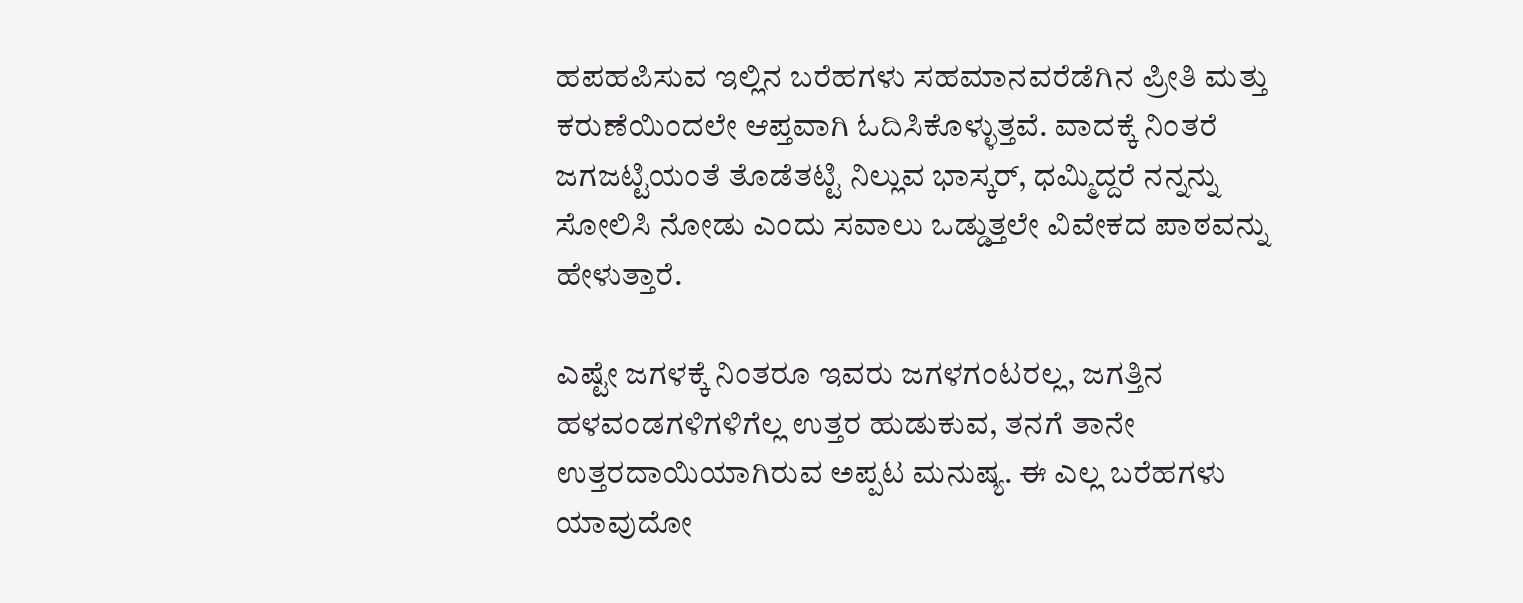ಹಪಹಪಿಸುವ ಇಲ್ಲಿನ ಬರೆಹಗಳು ಸಹಮಾನವರೆಡೆಗಿನ ಪ್ರೀತಿ ಮತ್ತು ಕರುಣೆಯಿಂದಲೇ ಆಪ್ತವಾಗಿ ಓದಿಸಿಕೊಳ್ಳುತ್ತವೆ. ವಾದಕ್ಕೆ ನಿಂತರೆ ಜಗಜಟ್ಟಿಯಂತೆ ತೊಡೆತಟ್ಟಿ ನಿಲ್ಲುವ ಭಾಸ್ಕರ್, ಧಮ್ಮಿದ್ದರೆ ನನ್ನನ್ನು ಸೋಲಿಸಿ ನೋಡು ಎಂದು ಸವಾಲು ಒಡ್ಡುತ್ತಲೇ ವಿವೇಕದ ಪಾಠವನ್ನು ಹೇಳುತ್ತಾರೆ.

ಎಷ್ಟೇ ಜಗಳಕ್ಕೆ ನಿಂತರೂ ಇವರು ಜಗಳಗಂಟರಲ್ಲ, ಜಗತ್ತಿನ ಹಳವಂಡಗಳಿಗಳಿಗೆಲ್ಲ ಉತ್ತರ ಹುಡುಕುವ, ತನಗೆ ತಾನೇ ಉತ್ತರದಾಯಿಯಾಗಿರುವ ಅಪ್ಪಟ ಮನುಷ್ಯ. ಈ ಎಲ್ಲ ಬರೆಹಗಳು ಯಾವುದೋ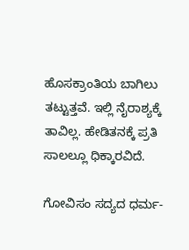ಹೊಸಕ್ರಾಂತಿಯ ಬಾಗಿಲು ತಟ್ಟುತ್ತವೆ. ಇಲ್ಲಿ ನೈರಾಶ್ಯಕ್ಕೆ ತಾವಿಲ್ಲ. ಹೇಡಿತನಕ್ಕೆ ಪ್ರತಿ ಸಾಲಲ್ಲೂ ಧಿಕ್ಕಾರವಿದೆ.

ಗೋವಿಸಂ ಸದ್ಯದ ಧರ್ಮ-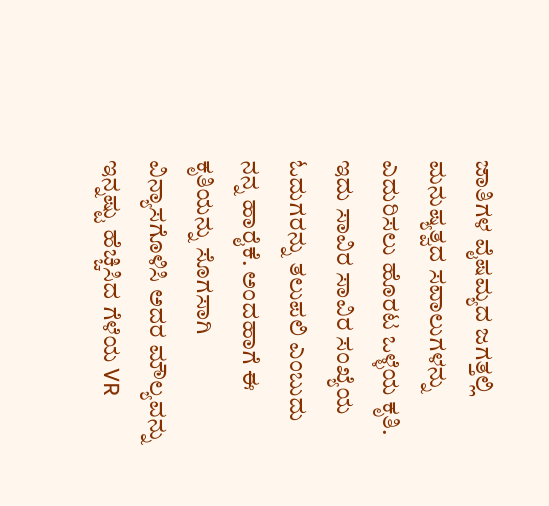ಜಾತಿಗಳ ವೈಷಮ್ಯದ ಜಗತ್ತಲ್ಲಿ ಮನುಷ್ಯತ್ವದ ಸವಾಲುಗಳನ್ನು ಎದುರಿಸಲು ಹೊರಟ ಒಳ್ಳೆಯ ಕೃತಿ. ಇದು ಸಾವಿರ ಸಾವಿರ ಸಂಖ್ಯೆಯ ಓದುಗರನ್ನು ತಲುಪಲಿ ಎಂಬುದು ನನ್ನ ಹಾರೈಕೆ. ಅಂದಹಾಗೆ ಈ ಕೃತಿಯನ್ನು ಸೊಗಸಾಗಿ ವಿನ್ಯಾಸಗೊಳಿಸಿ ಅದರ ಮೌಲ್ಯವನ್ನು ಇನ್ನಷ್ಟು ಹೆಚ್ಚಿಸಿದ ಗೆಳೆಯ VR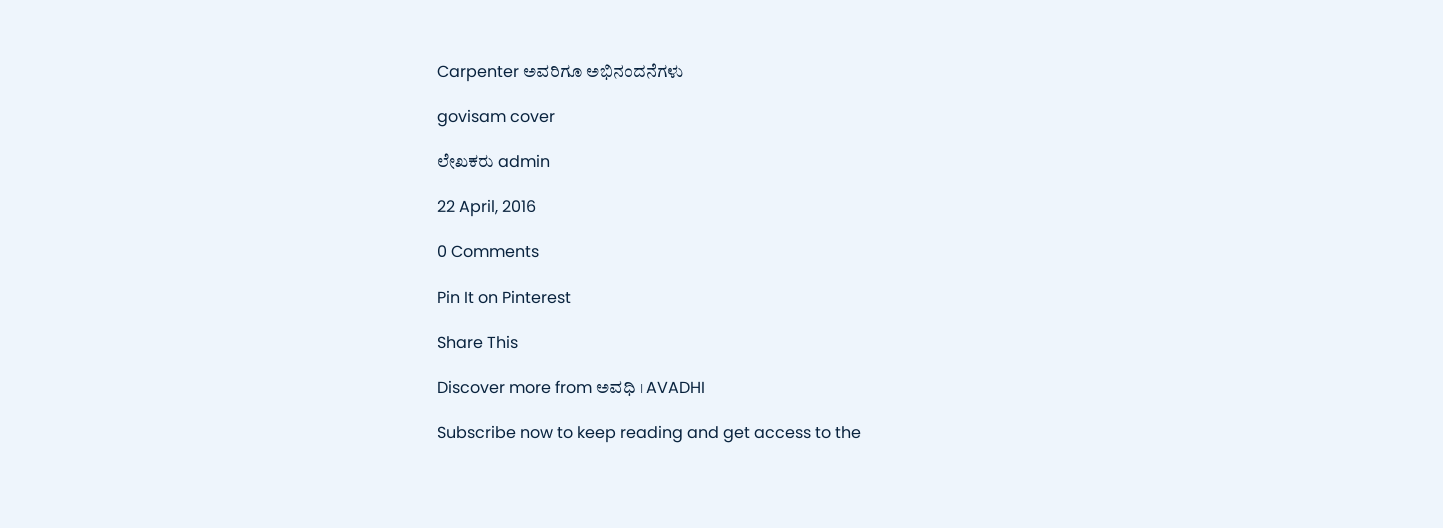Carpenter ಅವರಿಗೂ ಅಭಿನಂದನೆಗಳು

govisam cover

ಲೇಖಕರು admin

22 April, 2016

0 Comments

Pin It on Pinterest

Share This

Discover more from ಅವಧಿ । AVADHI

Subscribe now to keep reading and get access to the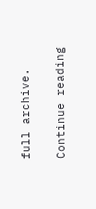full archive.

Continue reading